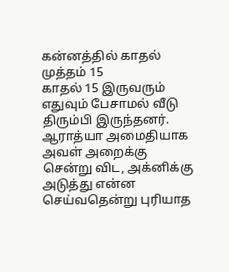கன்னத்தில் காதல் முத்தம் 15
காதல் 15 இருவரும் எதுவும் பேசாமல் வீடு திரும்பி இருந்தனர். ஆராத்யா அமைதியாக அவள் அறைக்கு சென்று விட, அக்னிக்கு அடுத்து என்ன செய்வதென்று புரியாத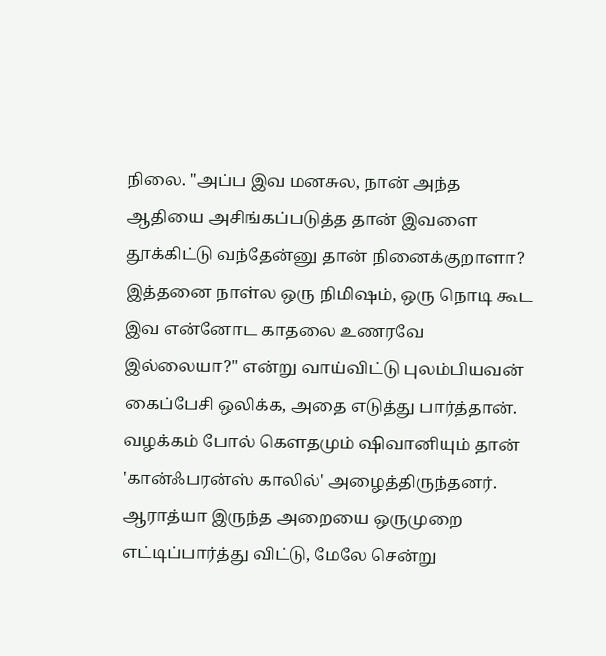நிலை. "அப்ப இவ மனசுல, நான் அந்த ஆதியை அசிங்கப்படுத்த தான் இவளை தூக்கிட்டு வந்தேன்னு தான் நினைக்குறாளா? இத்தனை நாள்ல ஒரு நிமிஷம், ஒரு நொடி கூட இவ என்னோட காதலை உணரவே இல்லையா?" என்று வாய்விட்டு புலம்பியவன் கைப்பேசி ஒலிக்க, அதை எடுத்து பார்த்தான். வழக்கம் போல் கௌதமும் ஷிவானியும் தான் 'கான்ஃபரன்ஸ் காலில்' அழைத்திருந்தனர். ஆராத்யா இருந்த அறையை ஒருமுறை எட்டிப்பார்த்து விட்டு, மேலே சென்று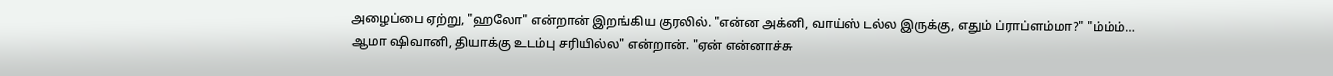அழைப்பை ஏற்று, "ஹலோ" என்றான் இறங்கிய குரலில். "என்ன அக்னி, வாய்ஸ் டல்ல இருக்கு, எதும் ப்ராப்ளம்மா?" "ம்ம்ம்… ஆமா ஷிவானி, தியாக்கு உடம்பு சரியில்ல" என்றான். "ஏன் என்னாச்சு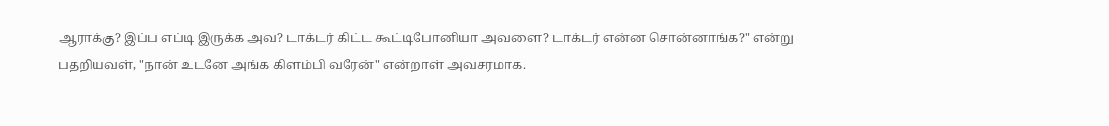ஆராக்கு? இப்ப எப்டி இருக்க அவ? டாக்டர் கிட்ட கூட்டிபோனியா அவளை? டாக்டர் என்ன சொன்னாங்க?" என்று பதறியவள், "நான் உடனே அங்க கிளம்பி வரேன்" என்றாள் அவசரமாக.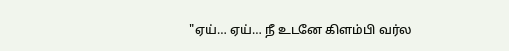"ஏய்… ஏய்… நீ உடனே கிளம்பி வர்ல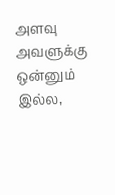அளவு அவளுக்கு ஒன்னும் இல்ல,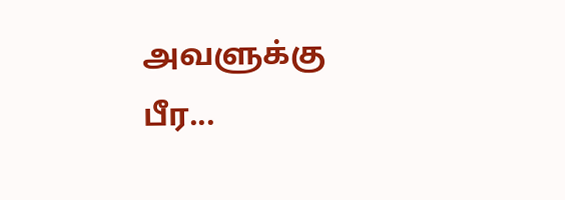அவளுக்கு பீர...